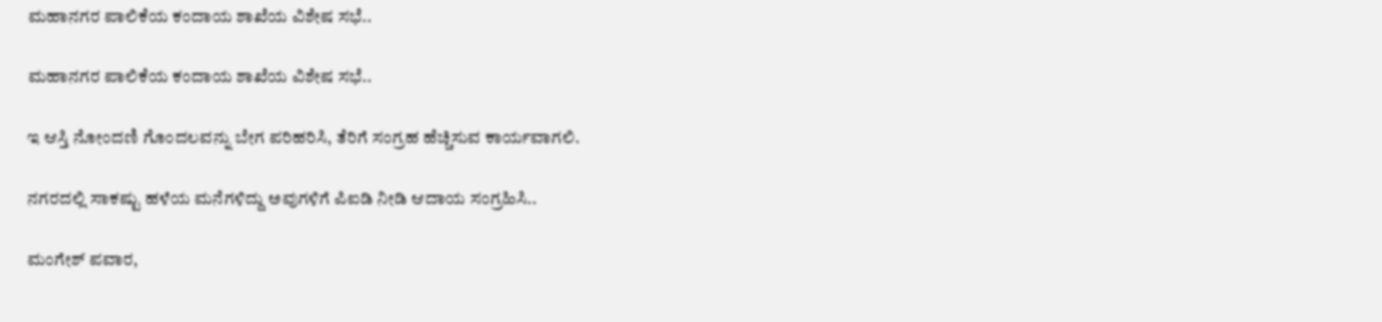ಮಹಾನಗರ ಪಾಲಿಕೆಯ ಕಂದಾಯ ಶಾಖೆಯ ವಿಶೇಷ ಸಭೆ..

ಮಹಾನಗರ ಪಾಲಿಕೆಯ ಕಂದಾಯ ಶಾಖೆಯ ವಿಶೇಷ ಸಭೆ..

ಇ ಆಸ್ತಿ ನೋಂದಣಿ ಗೊಂದಲವನ್ನು ಬೇಗ ಪರಿಹರಿಸಿ, ತೆರಿಗೆ ಸಂಗ್ರಹ ಹೆಚ್ಚಿಸುವ ಕಾರ್ಯವಾಗಲಿ.

ನಗರದಲ್ಲಿ ಸಾಕಷ್ಟು ಹಳೆಯ ಮನೆಗಳಿದ್ದು ಅವುಗಳಿಗೆ ಪಿಐಡಿ ನೀಡಿ ಆದಾಯ ಸಂಗ್ರಹಿಸಿ..

ಮಂಗೇಶ್ ಪವಾರ,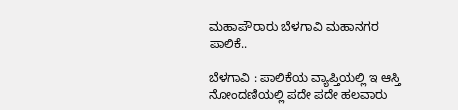ಮಹಾಪೌರಾರು ಬೆಳಗಾವಿ ಮಹಾನಗರ ಪಾಲಿಕೆ..

ಬೆಳಗಾವಿ : ಪಾಲಿಕೆಯ ವ್ಯಾಪ್ತಿಯಲ್ಲಿ ಇ ಆಸ್ತಿ ನೋಂದಣಿಯಲ್ಲಿ ಪದೇ ಪದೇ ಹಲವಾರು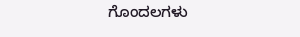ಗೊಂದಲಗಳು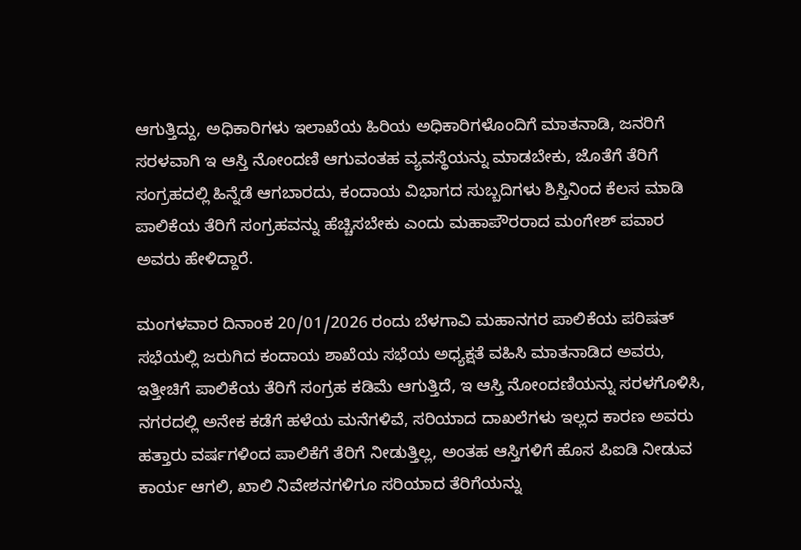ಆಗುತ್ತಿದ್ದು, ಅಧಿಕಾರಿಗಳು ಇಲಾಖೆಯ ಹಿರಿಯ ಅಧಿಕಾರಿಗಳೊಂದಿಗೆ ಮಾತನಾಡಿ, ಜನರಿಗೆ ಸರಳವಾಗಿ ಇ ಆಸ್ತಿ ನೋಂದಣಿ ಆಗುವಂತಹ ವ್ಯವಸ್ಥೆಯನ್ನು ಮಾಡಬೇಕು, ಜೊತೆಗೆ ತೆರಿಗೆ ಸಂಗ್ರಹದಲ್ಲಿ ಹಿನ್ನೆಡೆ ಆಗಬಾರದು, ಕಂದಾಯ ವಿಭಾಗದ ಸುಬ್ಬದಿಗಳು ಶಿಸ್ತಿನಿಂದ ಕೆಲಸ ಮಾಡಿ ಪಾಲಿಕೆಯ ತೆರಿಗೆ ಸಂಗ್ರಹವನ್ನು ಹೆಚ್ಚಿಸಬೇಕು ಎಂದು ಮಹಾಪೌರರಾದ ಮಂಗೇಶ್ ಪವಾರ ಅವರು ಹೇಳಿದ್ದಾರೆ.

ಮಂಗಳವಾರ ದಿನಾಂಕ 20/01/2026 ರಂದು ಬೆಳಗಾವಿ ಮಹಾನಗರ ಪಾಲಿಕೆಯ ಪರಿಷತ್ ಸಭೆಯಲ್ಲಿ ಜರುಗಿದ ಕಂದಾಯ ಶಾಖೆಯ ಸಭೆಯ ಅಧ್ಯಕ್ಷತೆ ವಹಿಸಿ ಮಾತನಾಡಿದ ಅವರು, ಇತ್ತೀಚಿಗೆ ಪಾಲಿಕೆಯ ತೆರಿಗೆ ಸಂಗ್ರಹ ಕಡಿಮೆ ಆಗುತ್ತಿದೆ, ಇ ಆಸ್ತಿ ನೋಂದಣಿಯನ್ನು ಸರಳಗೊಳಿಸಿ, ನಗರದಲ್ಲಿ ಅನೇಕ ಕಡೆಗೆ ಹಳೆಯ ಮನೆಗಳಿವೆ, ಸರಿಯಾದ ದಾಖಲೆಗಳು ಇಲ್ಲದ ಕಾರಣ ಅವರು ಹತ್ತಾರು ವರ್ಷಗಳಿಂದ ಪಾಲಿಕೆಗೆ ತೆರಿಗೆ ನೀಡುತ್ತಿಲ್ಲ, ಅಂತಹ ಆಸ್ತಿಗಳಿಗೆ ಹೊಸ ಪಿಐಡಿ ನೀಡುವ ಕಾರ್ಯ ಆಗಲಿ, ಖಾಲಿ ನಿವೇಶನಗಳಿಗೂ ಸರಿಯಾದ ತೆರಿಗೆಯನ್ನು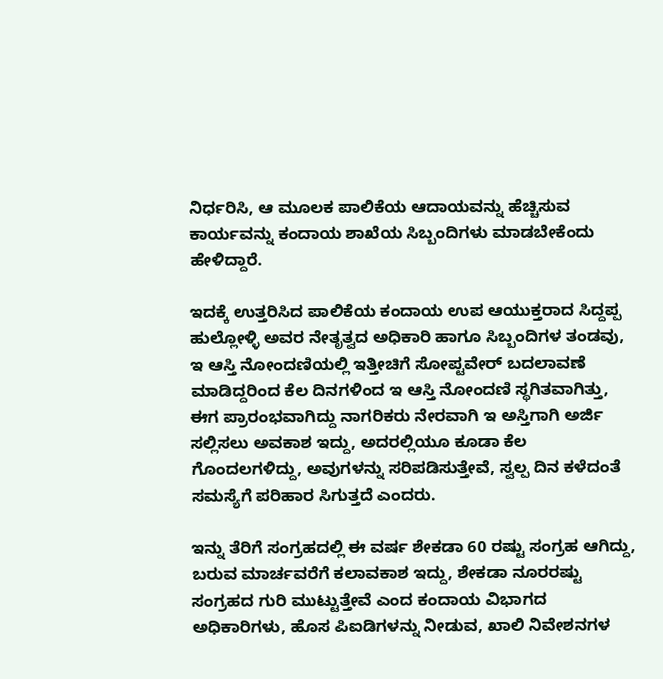ನಿರ್ಧರಿಸಿ, ಆ ಮೂಲಕ ಪಾಲಿಕೆಯ ಆದಾಯವನ್ನು ಹೆಚ್ಚಿಸುವ ಕಾರ್ಯವನ್ನು ಕಂದಾಯ ಶಾಖೆಯ ಸಿಬ್ಬಂದಿಗಳು ಮಾಡಬೇಕೆಂದು ಹೇಳಿದ್ದಾರೆ.

ಇದಕ್ಕೆ ಉತ್ತರಿಸಿದ ಪಾಲಿಕೆಯ ಕಂದಾಯ ಉಪ ಆಯುಕ್ತರಾದ ಸಿದ್ದಪ್ಪ ಹುಲ್ಲೋಳ್ಳಿ ಅವರ ನೇತೃತ್ವದ ಅಧಿಕಾರಿ ಹಾಗೂ ಸಿಬ್ಬಂದಿಗಳ ತಂಡವು, ಇ ಆಸ್ತಿ ನೋಂದಣಿಯಲ್ಲಿ ಇತ್ತೀಚಿಗೆ ಸೋಪ್ಟವೇರ್ ಬದಲಾವಣೆ ಮಾಡಿದ್ದರಿಂದ ಕೆಲ ದಿನಗಳಿಂದ ಇ ಆಸ್ತಿ ನೋಂದಣಿ ಸ್ಥಗಿತವಾಗಿತ್ತು, ಈಗ ಪ್ರಾರಂಭವಾಗಿದ್ದು ನಾಗರಿಕರು ನೇರವಾಗಿ ಇ ಅಸ್ತಿಗಾಗಿ ಅರ್ಜಿ ಸಲ್ಲಿಸಲು ಅವಕಾಶ ಇದ್ದು, ಅದರಲ್ಲಿಯೂ ಕೂಡಾ ಕೆಲ ಗೊಂದಲಗಳಿದ್ದು, ಅವುಗಳನ್ನು ಸರಿಪಡಿಸುತ್ತೇವೆ, ಸ್ವಲ್ಪ ದಿನ ಕಳೆದಂತೆ ಸಮಸ್ಯೆಗೆ ಪರಿಹಾರ ಸಿಗುತ್ತದೆ ಎಂದರು.

ಇನ್ನು ತೆರಿಗೆ ಸಂಗ್ರಹದಲ್ಲಿ ಈ ವರ್ಷ ಶೇಕಡಾ 60 ರಷ್ಟು ಸಂಗ್ರಹ ಆಗಿದ್ದು, ಬರುವ ಮಾರ್ಚವರೆಗೆ ಕಲಾವಕಾಶ ಇದ್ದು, ಶೇಕಡಾ ನೂರರಷ್ಟು ಸಂಗ್ರಹದ ಗುರಿ ಮುಟ್ಟುತ್ತೇವೆ ಎಂದ ಕಂದಾಯ ವಿಭಾಗದ ಅಧಿಕಾರಿಗಳು, ಹೊಸ ಪಿಐಡಿಗಳನ್ನು ನೀಡುವ, ಖಾಲಿ ನಿವೇಶನಗಳ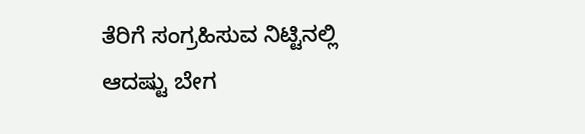ತೆರಿಗೆ ಸಂಗ್ರಹಿಸುವ ನಿಟ್ಟಿನಲ್ಲಿ ಆದಷ್ಟು ಬೇಗ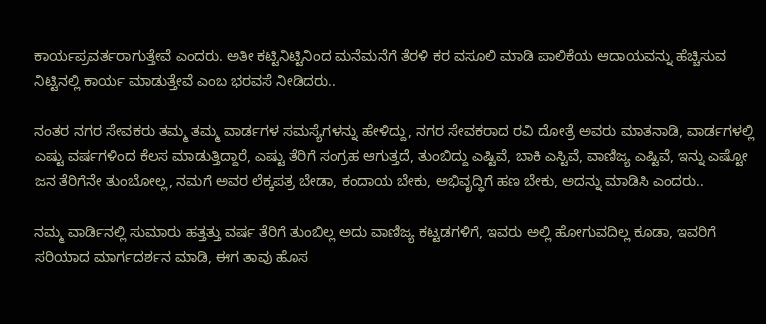ಕಾರ್ಯಪ್ರವರ್ತರಾಗುತ್ತೇವೆ ಎಂದರು. ಅತೀ ಕಟ್ಟಿನಿಟ್ಟಿನಿಂದ ಮನೆಮನೆಗೆ ತೆರಳಿ ಕರ ವಸೂಲಿ ಮಾಡಿ ಪಾಲಿಕೆಯ ಆದಾಯವನ್ನು ಹೆಚ್ಚಿಸುವ ನಿಟ್ಟಿನಲ್ಲಿ ಕಾರ್ಯ ಮಾಡುತ್ತೇವೆ ಎಂಬ ಭರವಸೆ ನೀಡಿದರು..

ನಂತರ ನಗರ ಸೇವಕರು ತಮ್ಮ ತಮ್ಮ ವಾರ್ಡಗಳ ಸಮಸ್ಯೆಗಳನ್ನು ಹೇಳಿದ್ದು, ನಗರ ಸೇವಕರಾದ ರವಿ ದೋತ್ರೆ ಅವರು ಮಾತನಾಡಿ, ವಾರ್ಡಗಳಲ್ಲಿ ಎಷ್ಟು ವರ್ಷಗಳಿಂದ ಕೆಲಸ ಮಾಡುತ್ತಿದ್ದಾರೆ, ಎಷ್ಟು ತೆರಿಗೆ ಸಂಗ್ರಹ ಆಗುತ್ತದೆ, ತುಂಬಿದ್ದು ಎಷ್ಟಿವೆ, ಬಾಕಿ ಎಸ್ಟಿವೆ, ವಾಣಿಜ್ಯ ಎಷ್ಟಿವೆ, ಇನ್ನು ಎಷ್ಟೋ ಜನ ತೆರಿಗೆನೇ ತುಂಬೋಲ್ಲ, ನಮಗೆ ಅವರ ಲೆಕ್ಕಪತ್ರ ಬೇಡಾ, ಕಂದಾಯ ಬೇಕು, ಅಭಿವೃದ್ಧಿಗೆ ಹಣ ಬೇಕು, ಅದನ್ನು ಮಾಡಿಸಿ ಎಂದರು..

ನಮ್ಮ ವಾರ್ಡಿನಲ್ಲಿ ಸುಮಾರು ಹತ್ತತ್ತು ವರ್ಷ ತೆರಿಗೆ ತುಂಬಿಲ್ಲ ಅದು ವಾಣಿಜ್ಯ ಕಟ್ಟಡಗಳಿಗೆ, ಇವರು ಅಲ್ಲಿ ಹೋಗುವದಿಲ್ಲ ಕೂಡಾ, ಇವರಿಗೆ ಸರಿಯಾದ ಮಾರ್ಗದರ್ಶನ ಮಾಡಿ, ಈಗ ತಾವು ಹೊಸ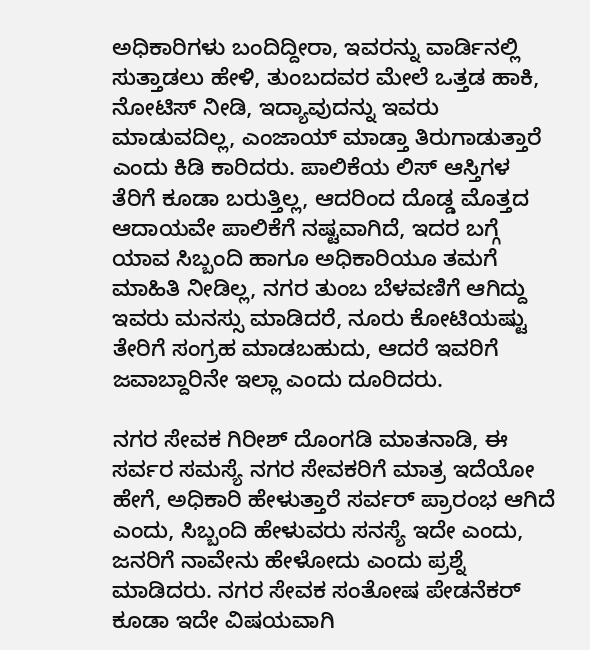ಅಧಿಕಾರಿಗಳು ಬಂದಿದ್ದೀರಾ, ಇವರನ್ನು ವಾರ್ಡಿನಲ್ಲಿ ಸುತ್ತಾಡಲು ಹೇಳಿ, ತುಂಬದವರ ಮೇಲೆ ಒತ್ತಡ ಹಾಕಿ, ನೋಟಿಸ್ ನೀಡಿ, ಇದ್ಯಾವುದನ್ನು ಇವರು ಮಾಡುವದಿಲ್ಲ, ಎಂಜಾಯ್ ಮಾಡ್ತಾ ತಿರುಗಾಡುತ್ತಾರೆ ಎಂದು ಕಿಡಿ ಕಾರಿದರು. ಪಾಲಿಕೆಯ ಲಿಸ್ ಆಸ್ತಿಗಳ ತೆರಿಗೆ ಕೂಡಾ ಬರುತ್ತಿಲ್ಲ, ಆದರಿಂದ ದೊಡ್ಡ ಮೊತ್ತದ ಆದಾಯವೇ ಪಾಲಿಕೆಗೆ ನಷ್ಟವಾಗಿದೆ, ಇದರ ಬಗ್ಗೆ ಯಾವ ಸಿಬ್ಬಂದಿ ಹಾಗೂ ಅಧಿಕಾರಿಯೂ ತಮಗೆ ಮಾಹಿತಿ ನೀಡಿಲ್ಲ, ನಗರ ತುಂಬ ಬೆಳವಣಿಗೆ ಆಗಿದ್ದು ಇವರು ಮನಸ್ಸು ಮಾಡಿದರೆ, ನೂರು ಕೋಟಿಯಷ್ಟು ತೇರಿಗೆ ಸಂಗ್ರಹ ಮಾಡಬಹುದು, ಆದರೆ ಇವರಿಗೆ ಜವಾಬ್ದಾರಿನೇ ಇಲ್ಲಾ ಎಂದು ದೂರಿದರು.

ನಗರ ಸೇವಕ ಗಿರೀಶ್ ದೊಂಗಡಿ ಮಾತನಾಡಿ, ಈ ಸರ್ವರ ಸಮಸ್ಯೆ ನಗರ ಸೇವಕರಿಗೆ ಮಾತ್ರ ಇದೆಯೋ ಹೇಗೆ, ಅಧಿಕಾರಿ ಹೇಳುತ್ತಾರೆ ಸರ್ವರ್ ಪ್ರಾರಂಭ ಆಗಿದೆ ಎಂದು, ಸಿಬ್ಬಂದಿ ಹೇಳುವರು ಸನಸ್ಯೆ ಇದೇ ಎಂದು, ಜನರಿಗೆ ನಾವೇನು ಹೇಳೋದು ಎಂದು ಪ್ರಶ್ನೆ ಮಾಡಿದರು. ನಗರ ಸೇವಕ ಸಂತೋಷ ಪೇಡನೆಕರ್ ಕೂಡಾ ಇದೇ ವಿಷಯವಾಗಿ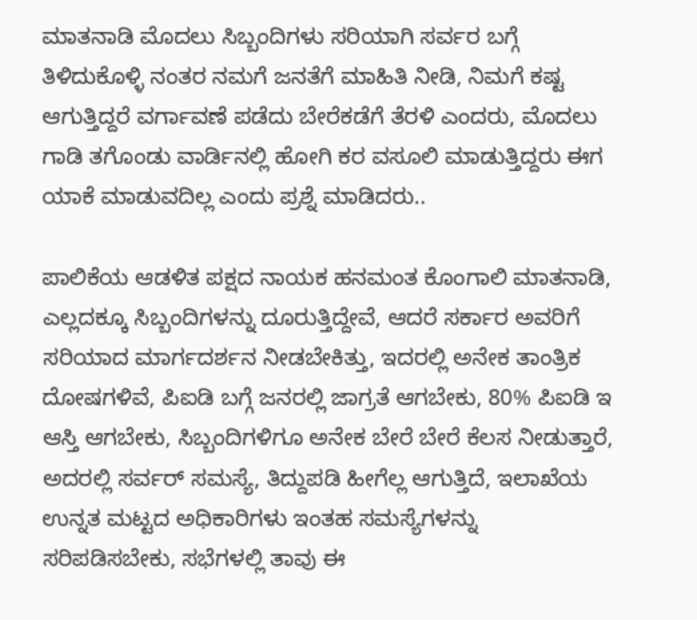ಮಾತನಾಡಿ ಮೊದಲು ಸಿಬ್ಬಂದಿಗಳು ಸರಿಯಾಗಿ ಸರ್ವರ ಬಗ್ಗೆ ತಿಳಿದುಕೊಳ್ಳಿ ನಂತರ ನಮಗೆ ಜನತೆಗೆ ಮಾಹಿತಿ ನೀಡಿ, ನಿಮಗೆ ಕಷ್ಟ ಆಗುತ್ತಿದ್ದರೆ ವರ್ಗಾವಣೆ ಪಡೆದು ಬೇರೆಕಡೆಗೆ ತೆರಳಿ ಎಂದರು, ಮೊದಲು ಗಾಡಿ ತಗೊಂಡು ವಾರ್ಡಿನಲ್ಲಿ ಹೋಗಿ ಕರ ವಸೂಲಿ ಮಾಡುತ್ತಿದ್ದರು ಈಗ ಯಾಕೆ ಮಾಡುವದಿಲ್ಲ ಎಂದು ಪ್ರಶ್ನೆ ಮಾಡಿದರು..

ಪಾಲಿಕೆಯ ಆಡಳಿತ ಪಕ್ಷದ ನಾಯಕ ಹನಮಂತ ಕೊಂಗಾಲಿ ಮಾತನಾಡಿ, ಎಲ್ಲದಕ್ಕೂ ಸಿಬ್ಬಂದಿಗಳನ್ನು ದೂರುತ್ತಿದ್ದೇವೆ, ಆದರೆ ಸರ್ಕಾರ ಅವರಿಗೆ ಸರಿಯಾದ ಮಾರ್ಗದರ್ಶನ ನೀಡಬೇಕಿತ್ತು, ಇದರಲ್ಲಿ ಅನೇಕ ತಾಂತ್ರಿಕ ದೋಷಗಳಿವೆ, ಪಿಐಡಿ ಬಗ್ಗೆ ಜನರಲ್ಲಿ ಜಾಗ್ರತೆ ಆಗಬೇಕು, 80% ಪಿಐಡಿ ಇ ಆಸ್ತಿ ಆಗಬೇಕು, ಸಿಬ್ಬಂದಿಗಳಿಗೂ ಅನೇಕ ಬೇರೆ ಬೇರೆ ಕೆಲಸ ನೀಡುತ್ತಾರೆ, ಅದರಲ್ಲಿ ಸರ್ವರ್ ಸಮಸ್ಯೆ, ತಿದ್ದುಪಡಿ ಹೀಗೆಲ್ಲ ಆಗುತ್ತಿದೆ, ಇಲಾಖೆಯ ಉನ್ನತ ಮಟ್ಟದ ಅಧಿಕಾರಿಗಳು ಇಂತಹ ಸಮಸ್ಯೆಗಳನ್ನು ಸರಿಪಡಿಸಬೇಕು, ಸಭೆಗಳಲ್ಲಿ ತಾವು ಈ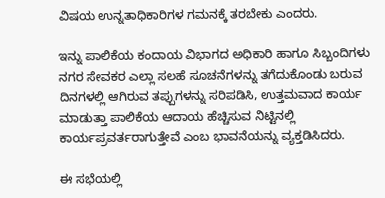ವಿಷಯ ಉನ್ನತಾಧಿಕಾರಿಗಳ ಗಮನಕ್ಕೆ ತರಬೇಕು ಎಂದರು.

ಇನ್ನು ಪಾಲಿಕೆಯ ಕಂದಾಯ ವಿಭಾಗದ ಅಧಿಕಾರಿ ಹಾಗೂ ಸಿಬ್ಬಂದಿಗಳು ನಗರ ಸೇವಕರ ಎಲ್ಲಾ ಸಲಹೆ ಸೂಚನೆಗಳನ್ನು ತಗೆದುಕೊಂಡು ಬರುವ ದಿನಗಳಲ್ಲಿ ಆಗಿರುವ ತಪ್ಪುಗಳನ್ನು ಸರಿಪಡಿಸಿ, ಉತ್ತಮವಾದ ಕಾರ್ಯ ಮಾಡುತ್ತಾ ಪಾಲಿಕೆಯ ಆದಾಯ ಹೆಚ್ಚಿಸುವ ನಿಟ್ಟಿನಲ್ಲಿ ಕಾರ್ಯಪ್ರವರ್ತರಾಗುತ್ತೇವೆ ಎಂಬ ಭಾವನೆಯನ್ನು ವ್ಯಕ್ತಡಿಸಿದರು.

ಈ ಸಭೆಯಲ್ಲಿ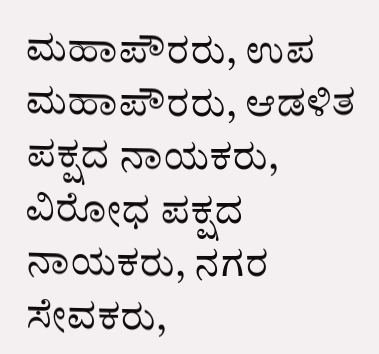ಮಹಾಪೌರರು, ಉಪ ಮಹಾಪೌರರು, ಆಡಳಿತ ಪಕ್ಷದ ನಾಯಕರು, ವಿರೋಧ ಪಕ್ಷದ ನಾಯಕರು, ನಗರ ಸೇವಕರು,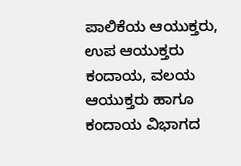ಪಾಲಿಕೆಯ ಆಯುಕ್ತರು, ಉಪ ಆಯುಕ್ತರು ಕಂದಾಯ, ವಲಯ ಆಯುಕ್ತರು ಹಾಗೂ ಕಂದಾಯ ವಿಭಾಗದ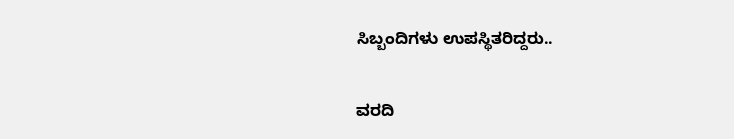ಸಿಬ್ಬಂದಿಗಳು ಉಪಸ್ಥಿತರಿದ್ದರು..

ವರದಿ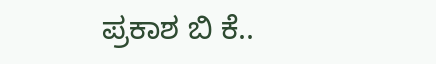ಪ್ರಕಾಶ ಬಿ ಕೆ..